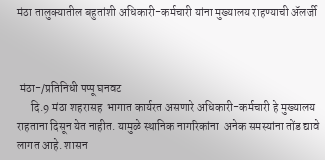मंठा तालुक्यातील बहुतांशी अधिकारी-कर्मचारी यांना मुख्यालय राहण्याची ॲलर्जी



 मंठा-/प्रतिनिधी पप्पू घनवट
      दि.9 मंठा शहरासह  भागात कार्यरत असणारे अधिकारी-कर्मचारी हे मुख्यालय राहताना दिसून येत नाहीत. यामुळे स्थानिक नागरिकांना  अनेक समस्यांना तोंड द्यावे लागत आहे. शासन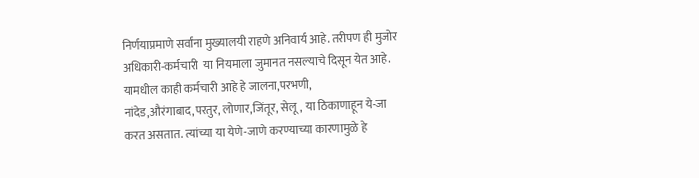निर्णयाप्रमाणे सर्वांना मुख्यालयी राहणे अनिवार्य आहे. तरीपण ही मुजोर अधिकारी-कर्मचारी  या नियमाला जुमानत नसल्याचे दिसून येत आहे. यामधील काही कर्मचारी आहे हे जालना,परभणी, नांदेड,औरंगाबाद,परतुर, लोणार,जिंतूर, सेलू, या ठिकाणाहून ये-जा करत असतात. त्यांच्या या येणे-जाणे करण्याच्या कारणामुळे हे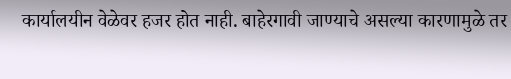कार्यालयीन वेळेवर हजर होत नाही. बाहेरगावी जाण्याचे असल्या कारणामुळे तर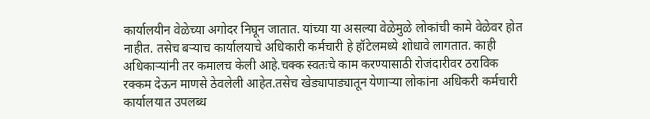कार्यालयीन वेळेच्या अगोदर निघून जातात. यांच्या या असल्या वेळेमुळे लोकांची कामे वेळेवर होत नाहीत. तसेच बऱ्याच कार्यालयाचे अधिकारी कर्मचारी हे हॉटेलमध्ये शोधावे लागतात. काही अधिकाऱ्यांनी तर कमालच केली आहे.चक्क स्वतःचे काम करण्यासाठी रोजंदारीवर ठराविक रक्कम देऊन माणसे ठेवलेली आहेत.तसेच खेड्यापाड्यातून येणाऱ्या लोकांना अधिकरी कर्मचारी कार्यालयात उपलब्ध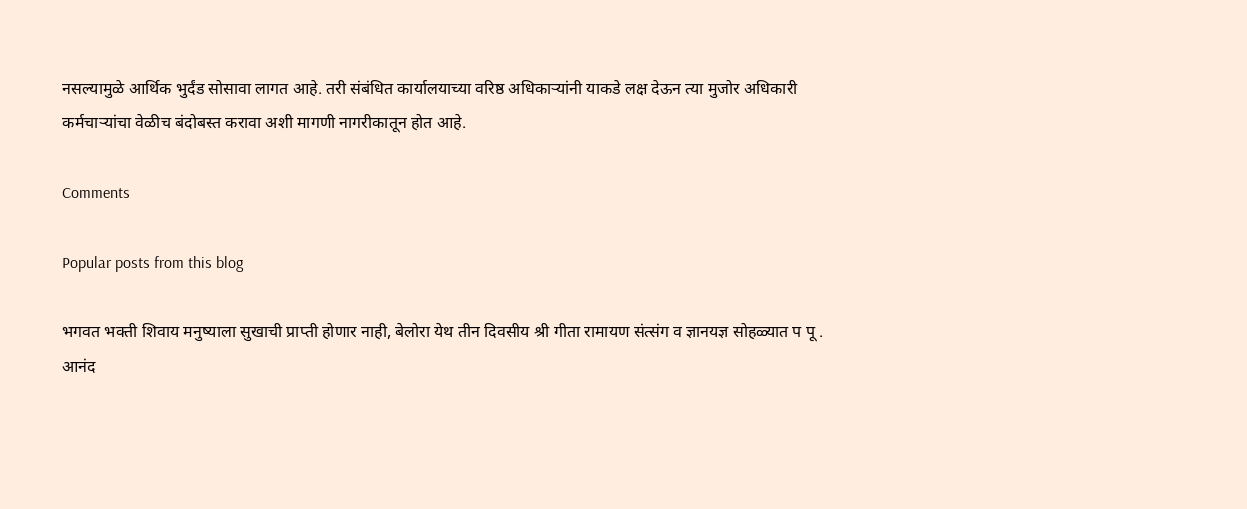नसल्यामुळे आर्थिक भुर्दंड सोसावा लागत आहे. तरी संबंधित कार्यालयाच्या वरिष्ठ अधिकाऱ्यांनी याकडे लक्ष देऊन त्या मुजोर अधिकारी कर्मचाऱ्यांचा वेळीच बंदोबस्त करावा अशी मागणी नागरीकातून होत आहे.

Comments

Popular posts from this blog

भगवत भक्ती शिवाय मनुष्याला सुखाची प्राप्ती होणार नाही, बेलोरा येथ तीन दिवसीय श्री गीता रामायण संत्संग व ज्ञानयज्ञ सोहळ्यात प पू . आनंद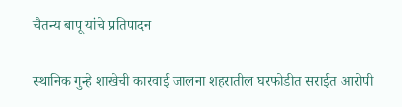चैतन्य बापू यांचे प्रतिपादन

स्थानिक गुन्हे शाखेची कारवाई जालना शहरातील घरफोडीत सराईत आरोपी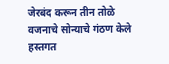जेरबंद करून तीन तोळे वजनाचे सोन्याचे गंठण केले हस्तगत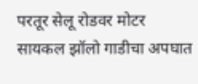परतूर सेलू रोडवर मोटर सायकल झॉलो गाडीचा अपघात